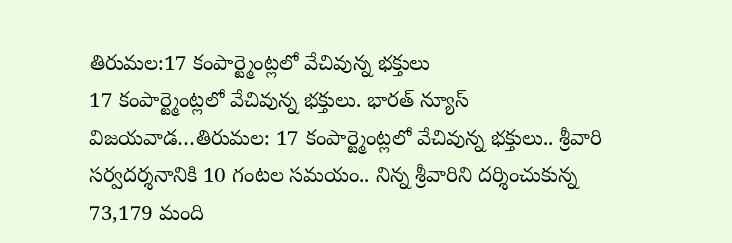తిరుమల:17 కంపార్ట్మెంట్లలో వేచివున్న భక్తులు
17 కంపార్ట్మెంట్లలో వేచివున్న భక్తులు. భారత్ న్యూస్ విజయవాడ…తిరుమల: 17 కంపార్ట్మెంట్లలో వేచివున్న భక్తులు.. శ్రీవారి సర్వదర్శనానికి 10 గంటల సమయం.. నిన్న శ్రీవారిని దర్శించుకున్న 73,179 మంది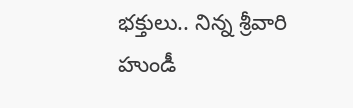భక్తులు.. నిన్న శ్రీవారి హుండీ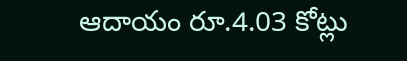ఆదాయం రూ.4.03 కోట్లు